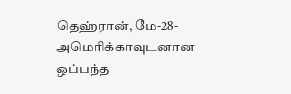தெஹ்ரான், மே-28-அமெரிக்காவுடனான ஒப்பந்த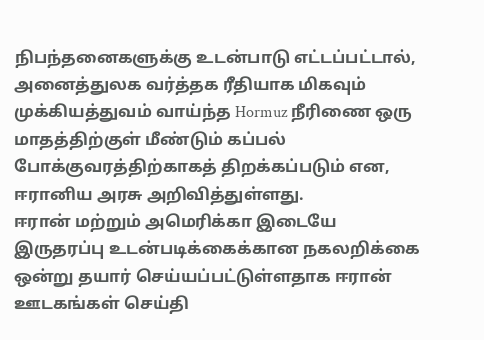நிபந்தனைகளுக்கு உடன்பாடு எட்டப்பட்டால், அனைத்துலக வர்த்தக ரீதியாக மிகவும் முக்கியத்துவம் வாய்ந்த Hormuz நீரிணை ஒரு மாதத்திற்குள் மீண்டும் கப்பல் போக்குவரத்திற்காகத் திறக்கப்படும் என, ஈரானிய அரசு அறிவித்துள்ளது.
ஈரான் மற்றும் அமெரிக்கா இடையே இருதரப்பு உடன்படிக்கைக்கான நகலறிக்கை ஒன்று தயார் செய்யப்பட்டுள்ளதாக ஈரான் ஊடகங்கள் செய்தி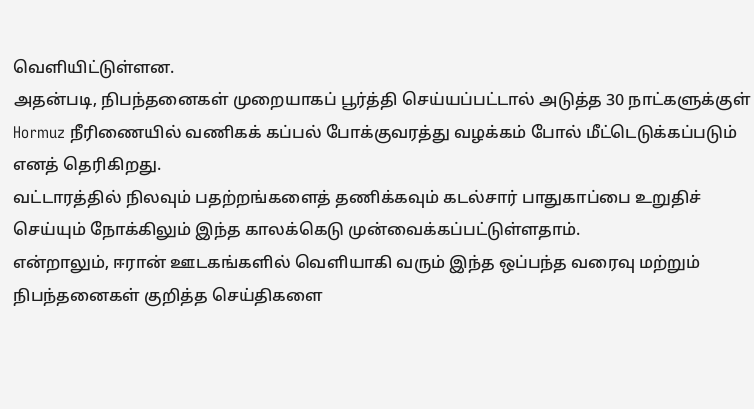வெளியிட்டுள்ளன.
அதன்படி, நிபந்தனைகள் முறையாகப் பூர்த்தி செய்யப்பட்டால் அடுத்த 30 நாட்களுக்குள் Hormuz நீரிணையில் வணிகக் கப்பல் போக்குவரத்து வழக்கம் போல் மீட்டெடுக்கப்படும் எனத் தெரிகிறது.
வட்டாரத்தில் நிலவும் பதற்றங்களைத் தணிக்கவும் கடல்சார் பாதுகாப்பை உறுதிச் செய்யும் நோக்கிலும் இந்த காலக்கெடு முன்வைக்கப்பட்டுள்ளதாம்.
என்றாலும், ஈரான் ஊடகங்களில் வெளியாகி வரும் இந்த ஒப்பந்த வரைவு மற்றும் நிபந்தனைகள் குறித்த செய்திகளை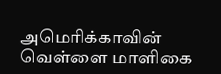அமெரிக்காவின் வெள்ளை மாளிகை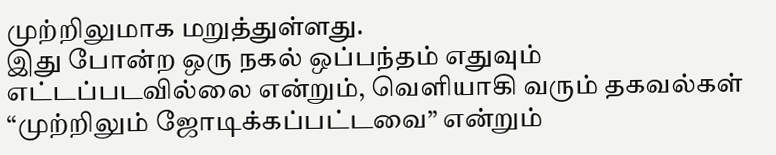முற்றிலுமாக மறுத்துள்ளது.
இது போன்ற ஒரு நகல் ஒப்பந்தம் எதுவும் எட்டப்படவில்லை என்றும், வெளியாகி வரும் தகவல்கள் “முற்றிலும் ஜோடிக்கப்பட்டவை” என்றும்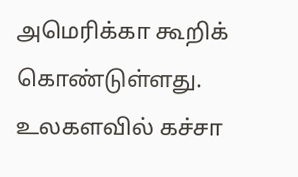அமெரிக்கா கூறிக் கொண்டுள்ளது.
உலகளவில் கச்சா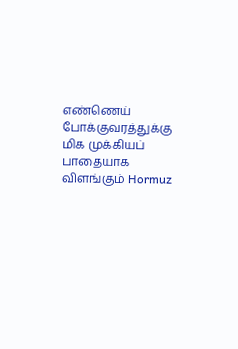எண்ணெய் போக்குவரத்துக்கு மிக முக்கியப் பாதையாக விளங்கும் Hormuz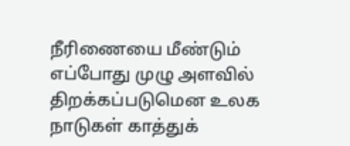நீரிணையை மீண்டும் எப்போது முழு அளவில் திறக்கப்படுமென உலக நாடுகள் காத்துக்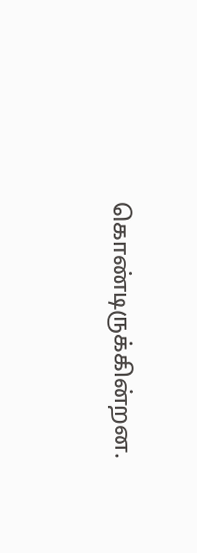கொண்டிருக்கின்றன.